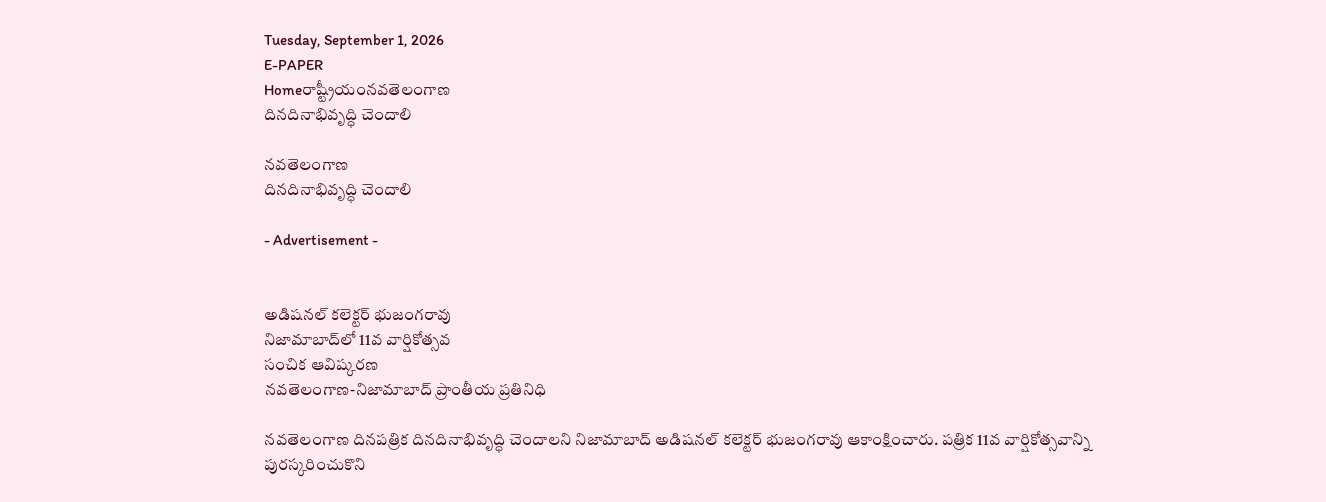Tuesday, September 1, 2026
E-PAPER
Homeరాష్ట్రీయంనవతెలంగాణ
దినదినాభివృద్ధి చెందాలి

నవతెలంగాణ
దినదినాభివృద్ధి చెందాలి

- Advertisement -


అడిషనల్ కలెక్టర్ భుజంగరావు
నిజామాబాద్‌‌లో 11వ వార్షికోత్సవ
సంచిక ఆవిష్కరణ
నవతెలంగాణ-నిజామాబాద్ ప్రాంతీయ ప్రతినిధి

నవతెలంగాణ దినపత్రిక దినదినాభివృద్ధి చెందాలని నిజామాబాద్ అడిషనల్ కలెక్టర్ భుజంగరావు ఆకాంక్షించారు. పత్రిక 11వ వార్షికోత్సవాన్ని పురస్కరించుకొని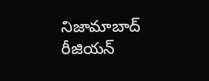నిజామాబాద్ రీజియన్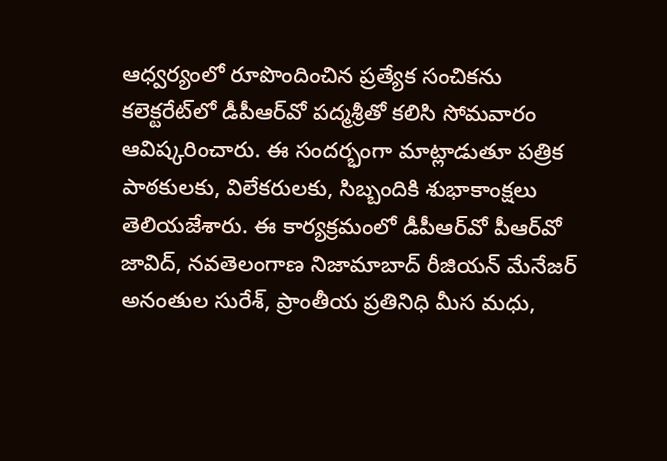ఆధ్వర్యంలో రూపొందించిన ప్రత్యేక సంచికను కలెక్టరేట్‌లో డీపీఆర్‌వో పద్మశ్రీతో కలిసి సోమవారం ఆవిష్కరించారు. ఈ సందర్భంగా మాట్లాడుతూ పత్రిక పాఠకులకు, విలేకరులకు, సిబ్బందికి శుభాకాంక్షలు తెలియజేశారు. ఈ కార్యక్రమంలో డీపీఆర్‌వో పీఆర్‌వో జావిద్, నవతెలంగాణ నిజామాబాద్‌ రీజియన్ మేనేజర్ అనంతుల సురేశ్, ప్రాంతీయ ప్రతినిధి మీస మధు,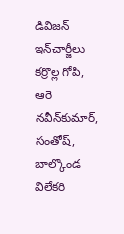డివిజన్ ఇన్‌చార్జీలు కర్రొల్ల గోపి, ఆరె నవీన్‌కుమార్, సంతోష్, బాల్కొండ విలేకరి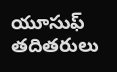యూసుఫ్ తదితరులు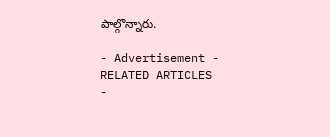పాల్గొన్నారు.

- Advertisement -
RELATED ARTICLES
-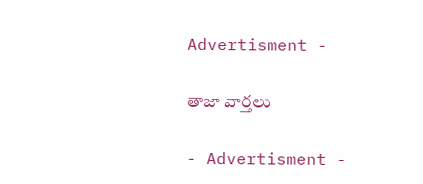Advertisment -

తాజా వార్తలు

- Advertisment -